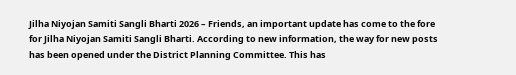Jilha Niyojan Samiti Sangli Bharti 2026 – Friends, an important update has come to the fore for Jilha Niyojan Samiti Sangli Bharti. According to new information, the way for new posts has been opened under the District Planning Committee. This has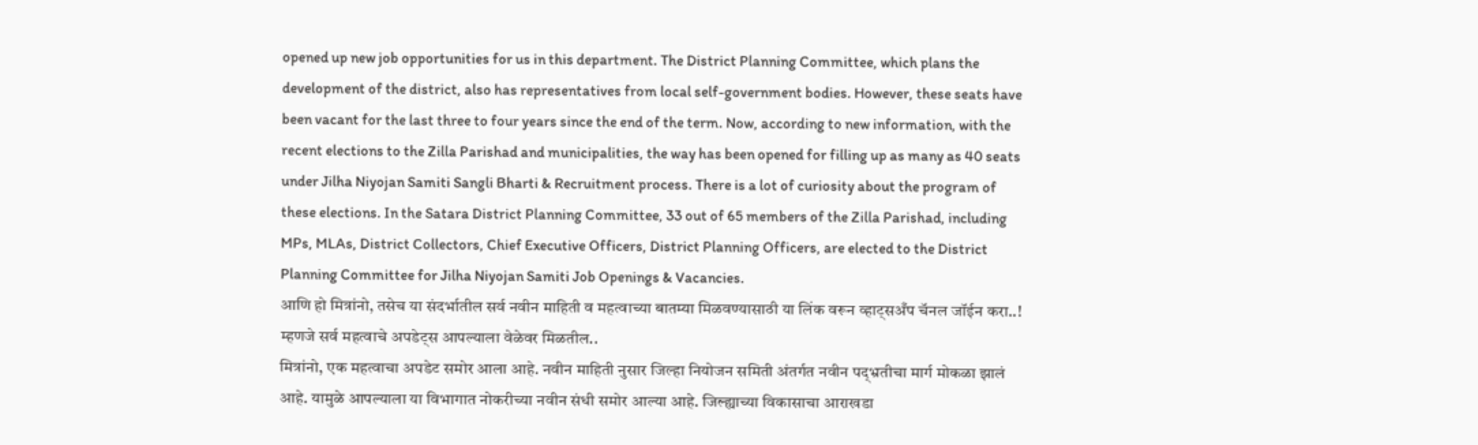opened up new job opportunities for us in this department. The District Planning Committee, which plans the development of the district, also has representatives from local self-government bodies. However, these seats have been vacant for the last three to four years since the end of the term. Now, according to new information, with the recent elections to the Zilla Parishad and municipalities, the way has been opened for filling up as many as 40 seats under Jilha Niyojan Samiti Sangli Bharti & Recruitment process. There is a lot of curiosity about the program of these elections. In the Satara District Planning Committee, 33 out of 65 members of the Zilla Parishad, including MPs, MLAs, District Collectors, Chief Executive Officers, District Planning Officers, are elected to the District Planning Committee for Jilha Niyojan Samiti Job Openings & Vacancies.
आणि हो मित्रांनो, तसेच या संदर्भातील सर्व नवीन माहिती व महत्वाच्या बातम्या मिळवण्यासाठी या लिंक वरून व्हाट्सअँप चॅनल जॉईन करा..! म्हणजे सर्व महत्वाचे अपडेट्स आपल्याला वेळेवर मिळतील..
मित्रांनो, एक महत्वाचा अपडेट समोर आला आहे. नवीन माहिती नुसार जिल्हा नियोजन समिती अंतर्गत नवीन पद्भ्रतीचा मार्ग मोकळा झालं आहे. यामुळे आपल्याला या विभागात नोकरीच्या नवीन संधी समोर आल्या आहे. जिल्ह्याच्या विकासाचा आराखडा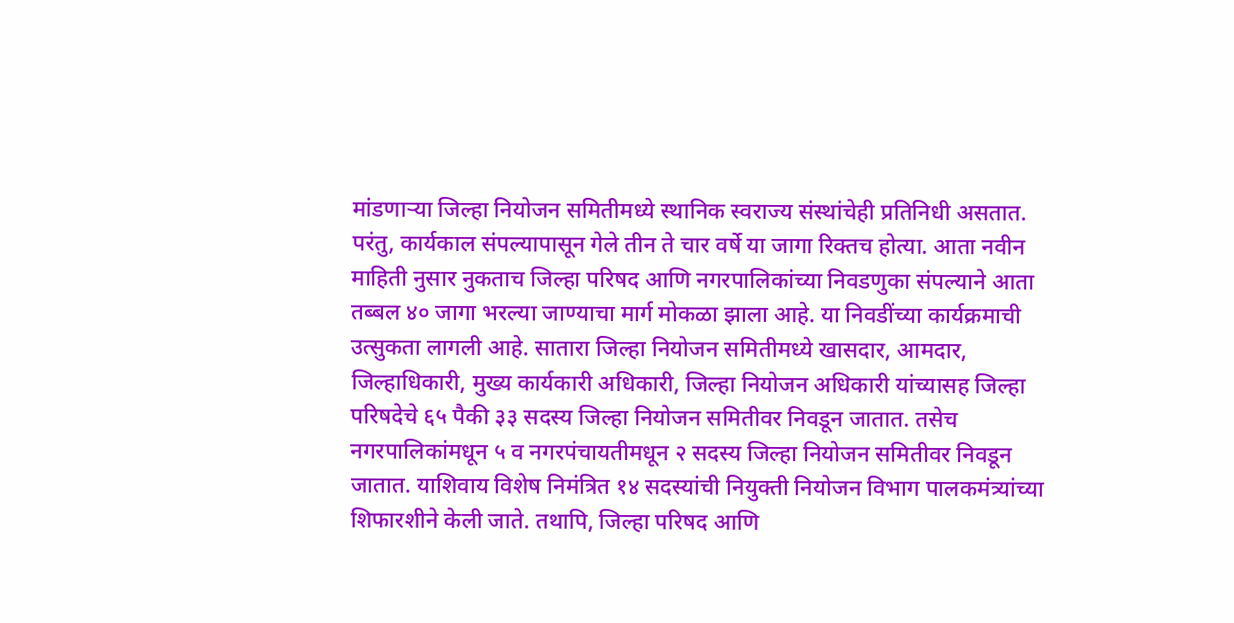मांडणाऱ्या जिल्हा नियोजन समितीमध्ये स्थानिक स्वराज्य संस्थांचेही प्रतिनिधी असतात. परंतु, कार्यकाल संपल्यापासून गेले तीन ते चार वर्षे या जागा रिक्तच होत्या. आता नवीन माहिती नुसार नुकताच जिल्हा परिषद आणि नगरपालिकांच्या निवडणुका संपल्याने आता तब्बल ४० जागा भरल्या जाण्याचा मार्ग मोकळा झाला आहे. या निवडींच्या कार्यक्रमाची उत्सुकता लागली आहे. सातारा जिल्हा नियोजन समितीमध्ये खासदार, आमदार, जिल्हाधिकारी, मुख्य कार्यकारी अधिकारी, जिल्हा नियोजन अधिकारी यांच्यासह जिल्हा परिषदेचे ६५ पैकी ३३ सदस्य जिल्हा नियोजन समितीवर निवडून जातात. तसेच नगरपालिकांमधून ५ व नगरपंचायतीमधून २ सदस्य जिल्हा नियोजन समितीवर निवडून जातात. याशिवाय विशेष निमंत्रित १४ सदस्यांची नियुक्ती नियोजन विभाग पालकमंत्र्यांच्या शिफारशीने केली जाते. तथापि, जिल्हा परिषद आणि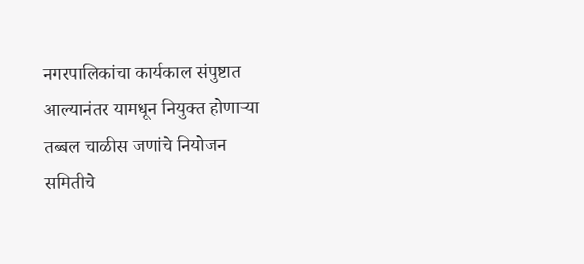नगरपालिकांचा कार्यकाल संपुष्टात आल्यानंतर यामधून नियुक्त होणाऱ्या तब्बल चाळीस जणांचे नियोजन समितीचे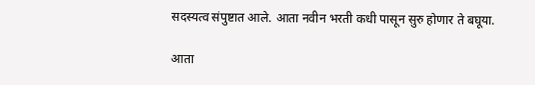सदस्यत्व संपुष्टात आले. आता नवीन भरती कधी पासून सुरु होणार ते बघूया.

आता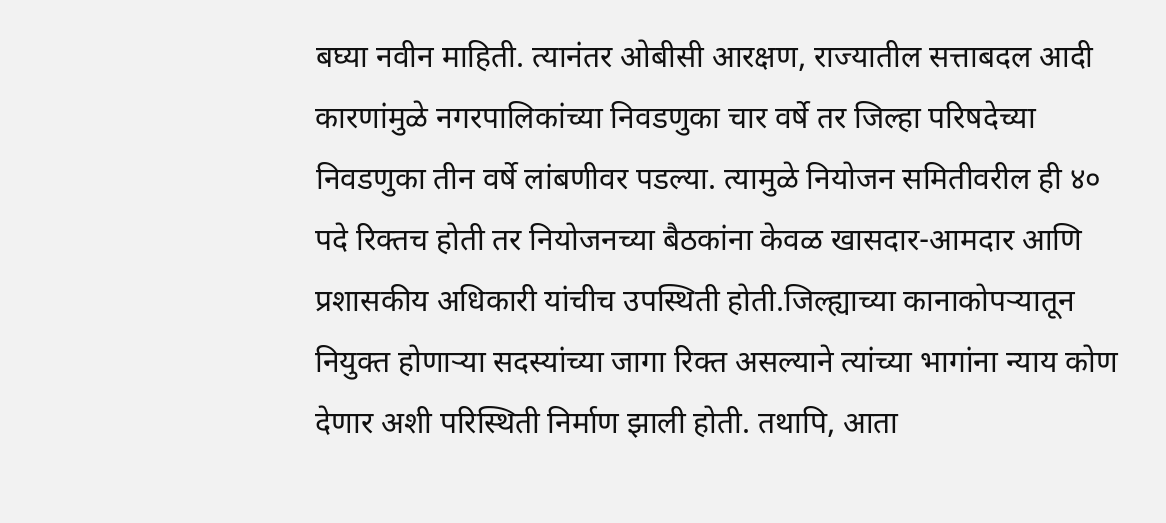बघ्या नवीन माहिती. त्यानंतर ओबीसी आरक्षण, राज्यातील सत्ताबदल आदी कारणांमुळे नगरपालिकांच्या निवडणुका चार वर्षे तर जिल्हा परिषदेच्या निवडणुका तीन वर्षे लांबणीवर पडल्या. त्यामुळे नियोजन समितीवरील ही ४० पदे रिक्तच होती तर नियोजनच्या बैठकांना केवळ खासदार-आमदार आणि प्रशासकीय अधिकारी यांचीच उपस्थिती होती.जिल्ह्याच्या कानाकोपऱ्यातून नियुक्त होणाऱ्या सदस्यांच्या जागा रिक्त असल्याने त्यांच्या भागांना न्याय कोण देणार अशी परिस्थिती निर्माण झाली होती. तथापि, आता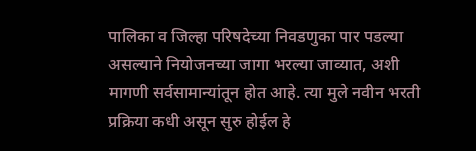पालिका व जिल्हा परिषदेच्या निवडणुका पार पडल्या असल्याने नियोजनच्या जागा भरल्या जाव्यात, अशी मागणी सर्वसामान्यांतून होत आहे. त्या मुले नवीन भरती प्रक्रिया कधी असून सुरु होईल हे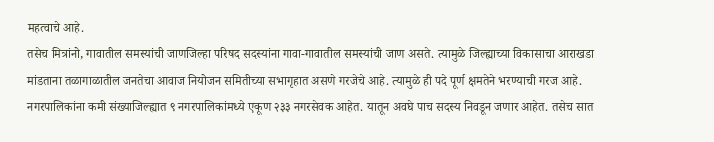महत्वाचे आहे.
तसेच मित्रांनो, गावातील समस्यांची जाणजिल्हा परिषद सदस्यांना गावा-गावातील समस्यांची जाण असते. त्यामुळे जिल्ह्याच्या विकासाचा आराखडा मांडताना तळागाळातील जनतेचा आवाज नियोजन समितीच्या सभागृहात असणे गरजेचे आहे. त्यामुळे ही पदे पूर्ण क्षमतेने भरण्याची गरज आहे. नगरपालिकांना कमी संख्याजिल्ह्यात ९ नगरपालिकांमध्ये एकूण २३३ नगरसेवक आहेत. यातून अवघे पाच सदस्य निवडून जणार आहेत. तसेच सात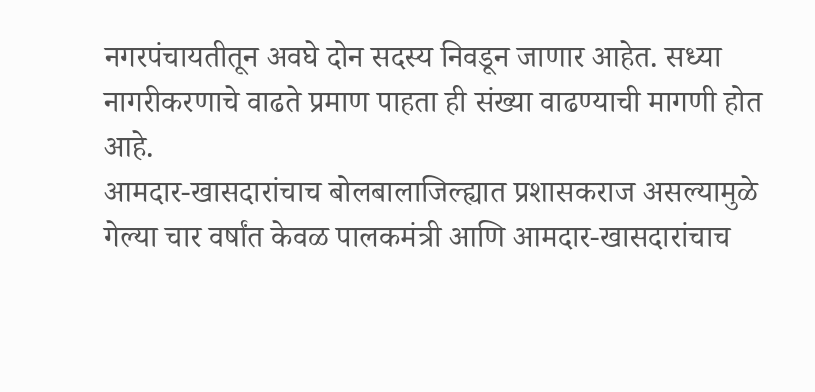नगरपंचायतीतून अवघे दोन सदस्य निवडून जाणार आहेत. सध्या नागरीकरणाचे वाढते प्रमाण पाहता ही संख्या वाढण्याची मागणी होत आहे.
आमदार-खासदारांचाच बोलबालाजिल्ह्यात प्रशासकराज असल्यामुळे गेल्या चार वर्षांत केवळ पालकमंत्री आणि आमदार-खासदारांचाच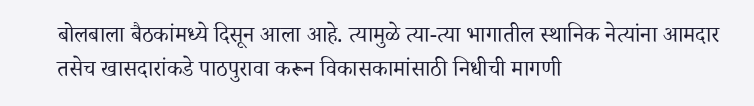बोलबाला बैठकांमध्ये दिसून आला आहे. त्यामुळे त्या-त्या भागातील स्थानिक नेत्यांना आमदार तसेच खासदारांकडे पाठपुरावा करून विकासकामांसाठी निधीची मागणी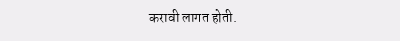करावी लागत होती.